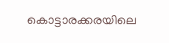കൊട്ടാരക്കരയിലെ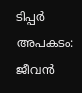ടിപ്പർ അപകടം: ജീവൻ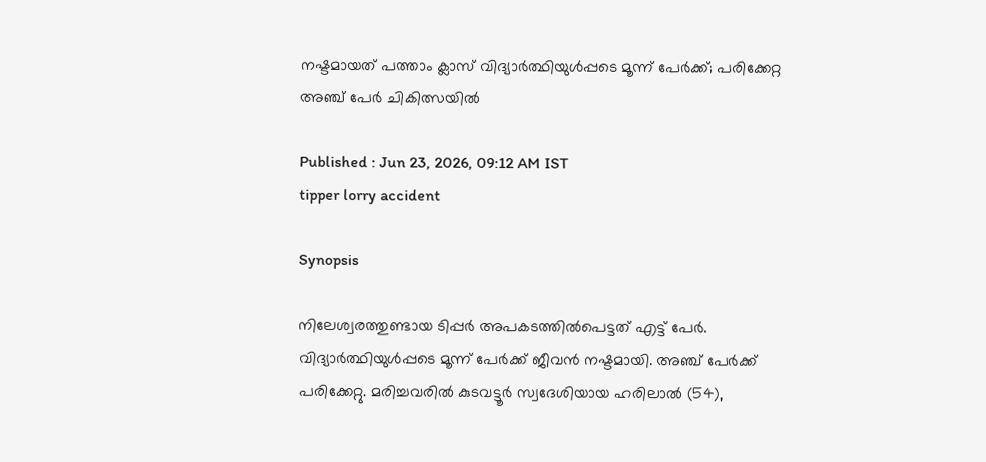നഷ്ടമായത് പത്താം ക്ലാസ് വിദ്യാർത്ഥിയുൾപ്പടെ മൂന്ന് പേർക്ക്; പരിക്കേറ്റ അഞ്ച് പേർ ചികിത്സയിൽ

Published : Jun 23, 2026, 09:12 AM IST
tipper lorry accident

Synopsis

നിലേശ്വരത്തുണ്ടായ ടിപ്പർ അപകടത്തിൽപെട്ടത് എട്ട് പേർ. വിദ്യാർത്ഥിയുൾപ്പടെ മൂന്ന് പേർക്ക് ജീവൻ നഷ്ടമായി. അഞ്ച് പേർക്ക് പരിക്കേറ്റു. മരിച്ചവരിൽ കുടവട്ടൂർ സ്വദേശിയായ ഹരിലാൽ (54),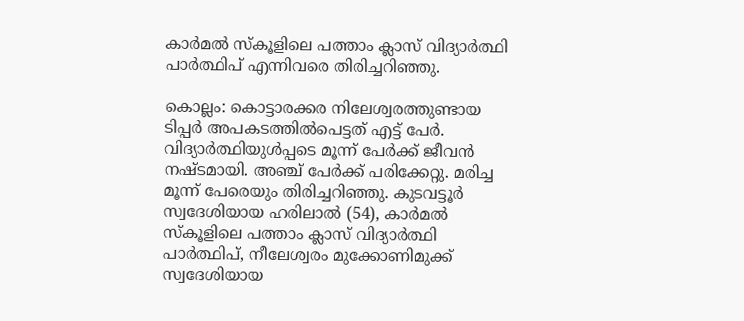കാർമൽ സ്‌കൂളിലെ പത്താം ക്ലാസ് വിദ്യാർത്ഥി പാർത്ഥിപ് എന്നിവരെ തിരിച്ചറിഞ്ഞു.

കൊല്ലം: കൊട്ടാരക്കര നിലേശ്വരത്തുണ്ടായ ടിപ്പർ അപകടത്തിൽപെട്ടത് എട്ട് പേർ. വിദ്യാർത്ഥിയുൾപ്പടെ മൂന്ന് പേർക്ക് ജീവൻ നഷ്ടമായി. അഞ്ച് പേർക്ക് പരിക്കേറ്റു. മരിച്ച മൂന്ന് പേരെയും തിരിച്ചറിഞ്ഞു. കുടവട്ടൂർ സ്വദേശിയായ ഹരിലാൽ (54), കാർമൽ സ്‌കൂളിലെ പത്താം ക്ലാസ് വിദ്യാർത്ഥി പാർത്ഥിപ്, നീലേശ്വരം മുക്കോണിമുക്ക് സ്വദേശിയായ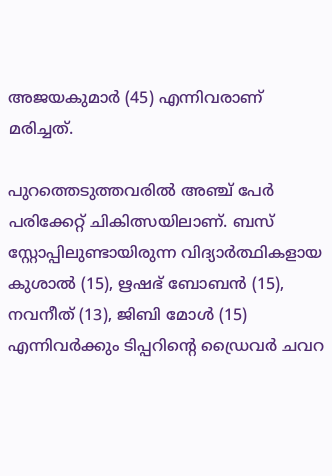അജയകുമാർ (45) എന്നിവരാണ് മരിച്ചത്.

പുറത്തെടുത്തവരിൽ അഞ്ച് പേർ പരിക്കേറ്റ് ചികിത്സയിലാണ്. ബസ് സ്റ്റോപ്പിലുണ്ടായിരുന്ന വിദ്യാർത്ഥികളായ കുശാൽ (15), ഋഷഭ് ബോബൻ (15), നവനീത് (13), ജിബി മോൾ (15) എന്നിവർക്കും ടിപ്പറിൻ്റെ ഡ്രൈവർ ചവറ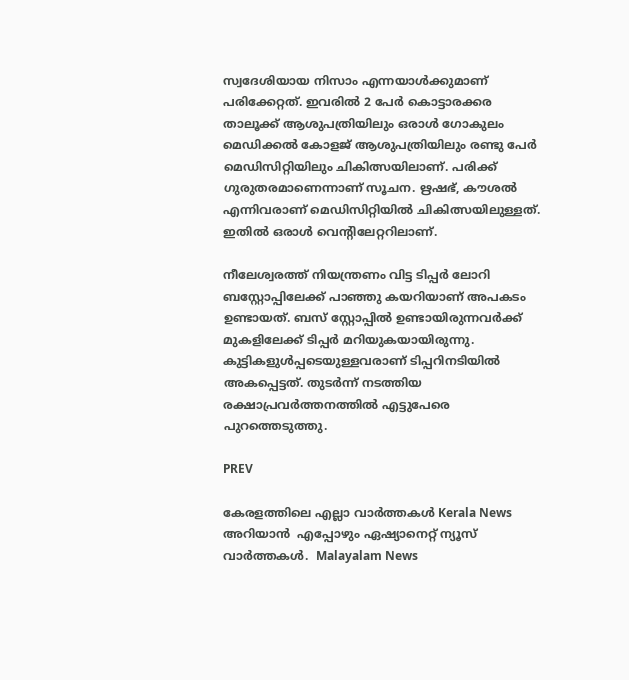സ്വദേശിയായ നിസാം എന്നയാൾക്കുമാണ് പരിക്കേറ്റത്. ഇവരിൽ 2 പേർ കൊട്ടാരക്കര താലൂക്ക് ആശുപത്രിയിലും ഒരാൾ ഗോകുലം മെഡിക്കൽ കോളജ് ആശുപത്രിയിലും രണ്ടു പേർ മെഡിസിറ്റിയിലും ചികിത്സയിലാണ്. പരിക്ക് ഗുരുതരമാണെന്നാണ് സൂചന. ഋഷഭ്, കൗശൽ എന്നിവരാണ് മെഡിസിറ്റിയിൽ ചികിത്സയിലുള്ളത്. ഇതിൽ ഒരാൾ വെൻ്റിലേറ്ററിലാണ്.

നീലേശ്വരത്ത് നിയന്ത്രണം വിട്ട ടിപ്പർ ലോറി ബസ്റ്റോപ്പിലേക്ക് പാഞ്ഞു കയറിയാണ് അപകടം ഉണ്ടായത്. ബസ് സ്റ്റോപ്പിൽ ഉണ്ടായിരുന്നവര്‍ക്ക് മുകളിലേക്ക് ടിപ്പര്‍ മറിയുകയായിരുന്നു. കുട്ടികളുള്‍പ്പടെയുള്ളവരാണ് ടിപ്പറിനടിയിൽ അകപ്പെട്ടത്. തുടര്‍ന്ന് നടത്തിയ രക്ഷാപ്രവര്‍ത്തനത്തിൽ എട്ടുപേരെ പുറത്തെടുത്തു.

PREV

കേരളത്തിലെ എല്ലാ വാർത്തകൾ Kerala News അറിയാൻ  എപ്പോഴും ഏഷ്യാനെറ്റ് ന്യൂസ് വാർത്തകൾ.  Malayalam News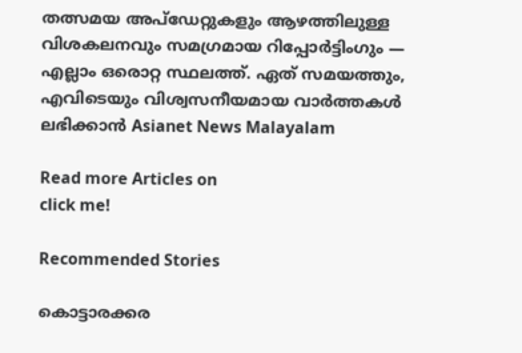തത്സമയ അപ്‌ഡേറ്റുകളും ആഴത്തിലുള്ള വിശകലനവും സമഗ്രമായ റിപ്പോർട്ടിംഗും — എല്ലാം ഒരൊറ്റ സ്ഥലത്ത്. ഏത് സമയത്തും, എവിടെയും വിശ്വസനീയമായ വാർത്തകൾ ലഭിക്കാൻ Asianet News Malayalam

Read more Articles on
click me!

Recommended Stories

കൊട്ടാരക്കര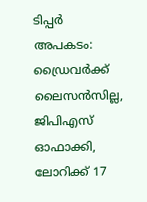ടിപ്പർ അപകടം: ഡ്രൈവർക്ക് ലൈസൻസില്ല, ജിപിഎസ് ഓഫാക്കി, ലോറിക്ക് 17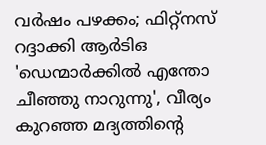വർഷം പഴക്കം; ഫിറ്റ്നസ് റദ്ദാക്കി ആർടിഒ
'ഡെന്മാർക്കിൽ എന്തോ ചീഞ്ഞു നാറുന്നു', വീര്യം കുറഞ്ഞ മദ്യത്തിന്റെ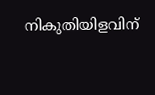നികുതിയിളവിന്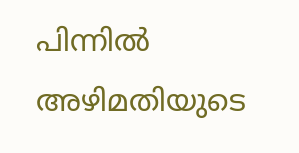പിന്നിൽ അഴിമതിയുടെ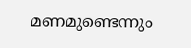മണമുണ്ടെന്നും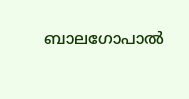ബാലഗോപാൽ